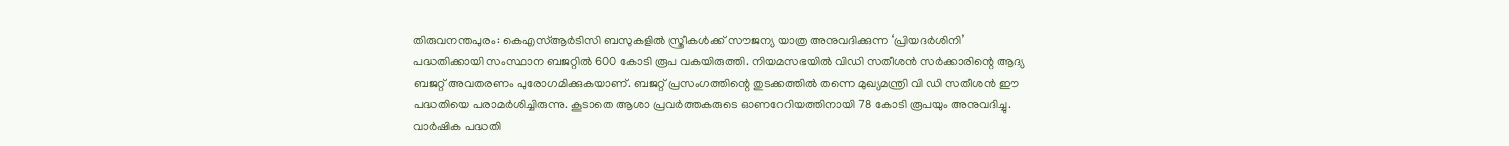തിരുവനന്തപുരം: കെഎസ്ആർടിസി ബസുകളിൽ സ്ത്രീകൾക്ക് സൗജന്യ യാത്ര അനുവദിക്കുന്ന ‘പ്രിയദർശിനി’ പദ്ധതിക്കായി സംസ്ഥാന ബജറ്റിൽ 600 കോടി രൂപ വകയിരുത്തി. നിയമസഭയിൽ വിഡി സതീശൻ സർക്കാരിന്റെ ആദ്യ ബജറ്റ് അവതരണം പുരോഗമിക്കുകയാണ്. ബജറ്റ് പ്രസംഗത്തിന്റെ തുടക്കത്തിൽ തന്നെ മുഖ്യമന്ത്രി വി ഡി സതീശൻ ഈ പദ്ധതിയെ പരാമർശിച്ചിരുന്നു. കൂടാതെ ആശാ പ്രവർത്തകരുടെ ഓണറേറിയത്തിനായി 78 കോടി രൂപയും അനുവദിച്ചു.
വാർഷിക പദ്ധതി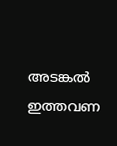അടങ്കൽ ഇത്തവണ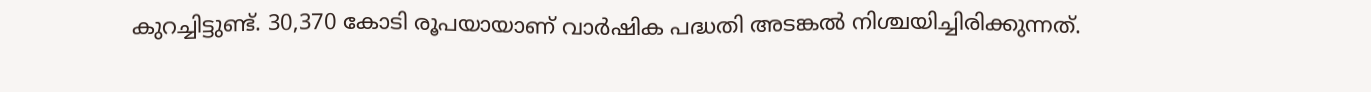കുറച്ചിട്ടുണ്ട്. 30,370 കോടി രൂപയായാണ് വാർഷിക പദ്ധതി അടങ്കൽ നിശ്ചയിച്ചിരിക്കുന്നത്.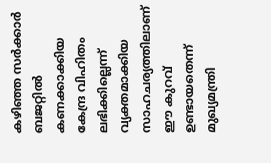കഴിഞ്ഞ സർക്കാർ ബജറ്റിൽ കണക്കാക്കിയ കേന്ദ്ര വിഹിതം ലഭിക്കില്ലെന്ന് വ്യക്തമാക്കിയ സാഹചര്യത്തിലാണ് ഈ കുറവ് ഉണ്ടായതെന്ന് മുഖ്യമന്ത്രി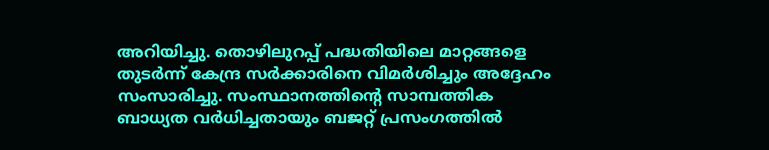അറിയിച്ചു. തൊഴിലുറപ്പ് പദ്ധതിയിലെ മാറ്റങ്ങളെ തുടർന്ന് കേന്ദ്ര സർക്കാരിനെ വിമർശിച്ചും അദ്ദേഹം സംസാരിച്ചു. സംസ്ഥാനത്തിന്റെ സാമ്പത്തിക ബാധ്യത വർധിച്ചതായും ബജറ്റ് പ്രസംഗത്തിൽ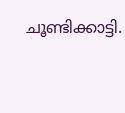ചൂണ്ടിക്കാട്ടി.